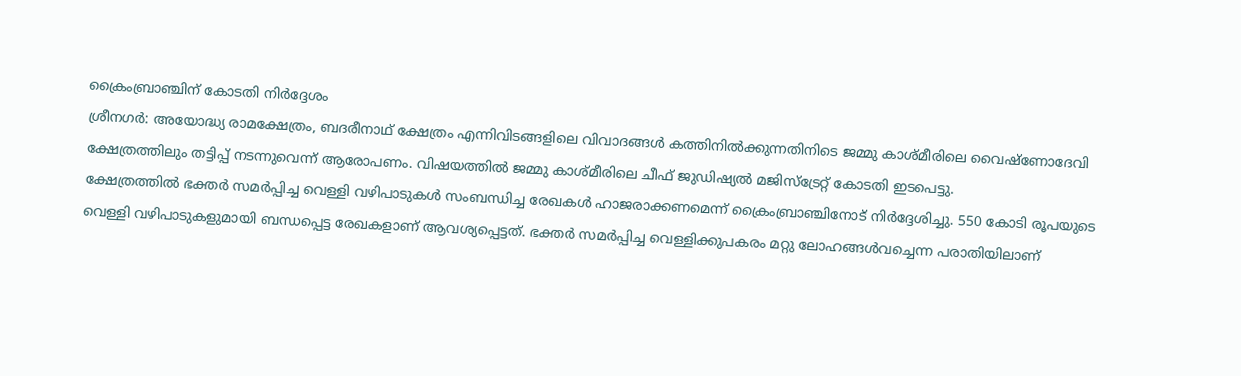ക്രൈംബ്രാഞ്ചിന് കോടതി നിർദ്ദേശം
ശ്രീനഗർ: അയോദ്ധ്യ രാമക്ഷേത്രം, ബദരീനാഥ് ക്ഷേത്രം എന്നിവിടങ്ങളിലെ വിവാദങ്ങൾ കത്തിനിൽക്കുന്നതിനിടെ ജമ്മു കാശ്മീരിലെ വൈഷ്ണോദേവി ക്ഷേത്രത്തിലും തട്ടിപ്പ് നടന്നുവെന്ന് ആരോപണം. വിഷയത്തിൽ ജമ്മു കാശ്മീരിലെ ചീഫ് ജുഡിഷ്യൽ മജിസ്ട്രേറ്റ് കോടതി ഇടപെട്ടു.
ക്ഷേത്രത്തിൽ ഭക്തർ സമർപ്പിച്ച വെള്ളി വഴിപാടുകൾ സംബന്ധിച്ച രേഖകൾ ഹാജരാക്കണമെന്ന് ക്രൈംബ്രാഞ്ചിനോട് നിർദ്ദേശിച്ചു. 550 കോടി രൂപയുടെ വെള്ളി വഴിപാടുകളുമായി ബന്ധപ്പെട്ട രേഖകളാണ് ആവശ്യപ്പെട്ടത്. ഭക്തർ സമർപ്പിച്ച വെള്ളിക്കുപകരം മറ്റു ലോഹങ്ങൾവച്ചെന്ന പരാതിയിലാണ്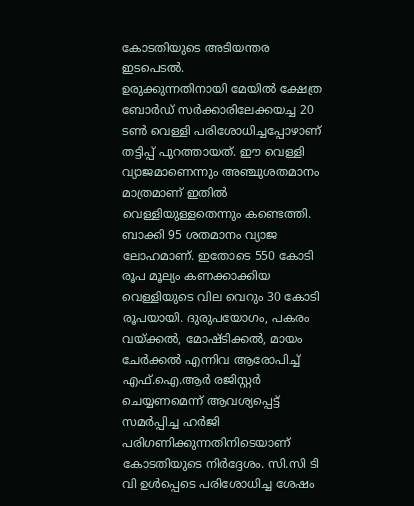കോടതിയുടെ അടിയന്തര ഇടപെടൽ.
ഉരുക്കുന്നതിനായി മേയിൽ ക്ഷേത്ര ബോർഡ് സർക്കാരിലേക്കയച്ച 20 ടൺ വെള്ളി പരിശോധിച്ചപ്പോഴാണ് തട്ടിപ്പ് പുറത്തായത്. ഈ വെള്ളി വ്യാജമാണെന്നും അഞ്ചുശതമാനം മാത്രമാണ് ഇതിൽ വെള്ളിയുള്ളതെന്നും കണ്ടെത്തി. ബാക്കി 95 ശതമാനം വ്യാജ ലോഹമാണ്. ഇതോടെ 550 കോടി രൂപ മൂല്യം കണക്കാക്കിയ വെള്ളിയുടെ വില വെറും 30 കോടി രൂപയായി. ദുരുപയോഗം, പകരം വയ്ക്കൽ, മോഷ്ടിക്കൽ, മായം ചേർക്കൽ എന്നിവ ആരോപിച്ച് എഫ്.ഐ.ആർ രജിസ്റ്റർ ചെയ്യണമെന്ന് ആവശ്യപ്പെട്ട് സമർപ്പിച്ച ഹർജി പരിഗണിക്കുന്നതിനിടെയാണ് കോടതിയുടെ നിർദ്ദേശം. സി.സി ടി വി ഉൾപ്പെടെ പരിശോധിച്ച ശേഷം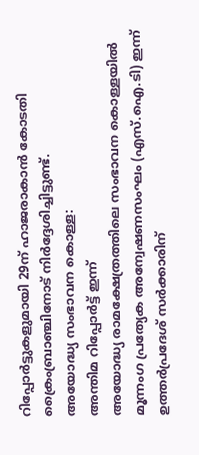റിപ്പോർട്ടുകളുമായി 29ന് ഹാജരാകാൻ കോടതി ക്രൈംബ്രാഞ്ചിനോട് നിർദ്ദേശിച്ചിട്ടുണ്ട്.
അയോദ്ധ്യ സംഭാവന കൊള്ള:
അന്തിമ റിപ്പോർട്ട് ഇന്ന്
അയോദ്ധ്യ രാമക്ഷേത്രത്തിലെ സംഭാവന കൊള്ളയിൽ മൂന്നംഗ പ്രത്യേക അന്വേഷണസംഘം (എസ്.ഐ.ടി) ഇന്ന് ഉത്തർപ്രദേശ് സർക്കാരിന്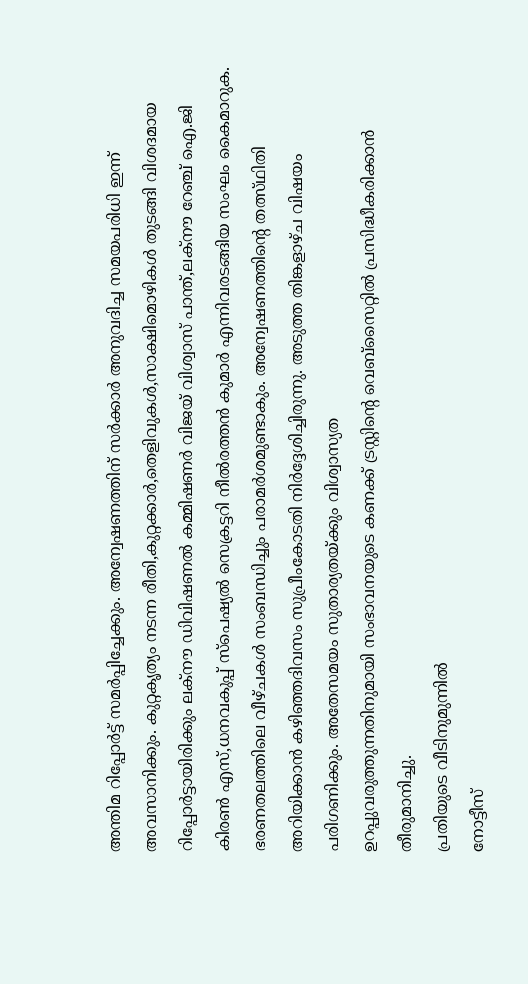അന്തിമ റിപ്പോർട്ട് സമർപ്പിച്ചേക്കും. അന്വേഷണത്തിന് സർക്കാർ അനുവദിച്ച സമയപരിധി ഇന്ന് അവസാനിക്കും. കുറ്റകൃത്യം നടന്ന രീതി,കുറ്റക്കാർ,തെളിവുകൾ,സാക്ഷിമൊഴികൾ തുടങ്ങി വിശദമായ റിപ്പോർട്ടായിരിക്കും ലക്നൗ ഡിവിഷണൽ കമ്മിഷണർ വിജയ് വിശ്വാസ് പാന്ത്,ലക്നൗ റേഞ്ച് ഐ.ജി കിരൺ എസ്,ധനവകുപ്പ് സ്പെഷ്യൽ സെക്രട്ടറി നീൽരത്തൻ കുമാർ എന്നിവരടങ്ങിയ സംഘം കൈമാറുക. ഭരണതലത്തിലെ വീഴ്ചകൾ സംബന്ധിച്ചും പരാമർശമുണ്ടാകും. അന്വേഷണത്തിന്റെ തത്സ്ഥിതി അറിയിക്കാൻ കഴിഞ്ഞദിവസം സുപ്രീംകോടതി നിർദ്ദേശിച്ചിരുന്നു. അടുത്ത തിങ്കളാഴ്ച വിഷയം പരിഗണിക്കും. അതേസമയം സുതാര്യതയ്ക്കും വിശ്വാസ്യത
ഉറപ്പുവരുത്തുന്നതിനുമായി സംഭാവനയുടെ കണക്ക് ട്രസ്റ്റിന്റെ വെബ്സൈറ്റിൽ പ്രസിദ്ധീകരിക്കാൻ തീരുമാനിച്ചു.
പ്രതിയുടെ വീടിനുമുന്നിൽ
നോട്ടീസ്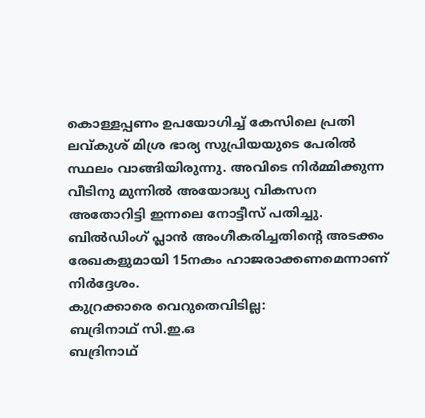കൊള്ളപ്പണം ഉപയോഗിച്ച് കേസിലെ പ്രതി ലവ്കുശ് മിശ്ര ഭാര്യ സുപ്രിയയുടെ പേരിൽ സ്ഥലം വാങ്ങിയിരുന്നു. അവിടെ നിർമ്മിക്കുന്ന വീടിനു മുന്നിൽ അയോദ്ധ്യ വികസന അതോറിട്ടി ഇന്നലെ നോട്ടീസ് പതിച്ചു. ബിൽഡിംഗ് പ്ലാൻ അംഗീകരിച്ചതിന്റെ അടക്കം രേഖകളുമായി 15നകം ഹാജരാക്കണമെന്നാണ് നിർദ്ദേശം.
കുറ്രക്കാരെ വെറുതെവിടില്ല:
ബദ്രിനാഥ് സി.ഇ.ഒ
ബദ്രിനാഥ്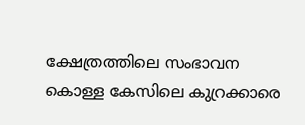ക്ഷേത്രത്തിലെ സംഭാവന കൊള്ള കേസിലെ കുറ്രക്കാരെ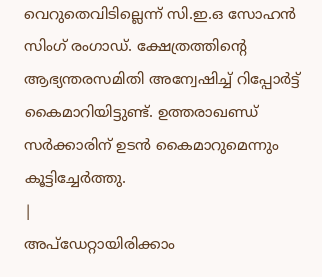വെറുതെവിടില്ലെന്ന് സി.ഇ.ഒ സോഹൻ സിംഗ് രംഗാഡ്. ക്ഷേത്രത്തിന്റെ ആഭ്യന്തരസമിതി അന്വേഷിച്ച് റിപ്പോർട്ട് കൈമാറിയിട്ടുണ്ട്. ഉത്തരാഖണ്ഡ് സർക്കാരിന് ഉടൻ കൈമാറുമെന്നും കൂട്ടിച്ചേർത്തു.
|
അപ്ഡേറ്റായിരിക്കാം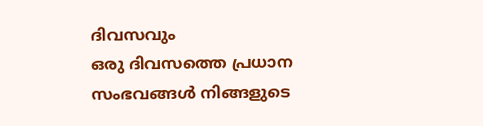ദിവസവും
ഒരു ദിവസത്തെ പ്രധാന സംഭവങ്ങൾ നിങ്ങളുടെ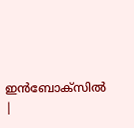ഇൻബോക്സിൽ |